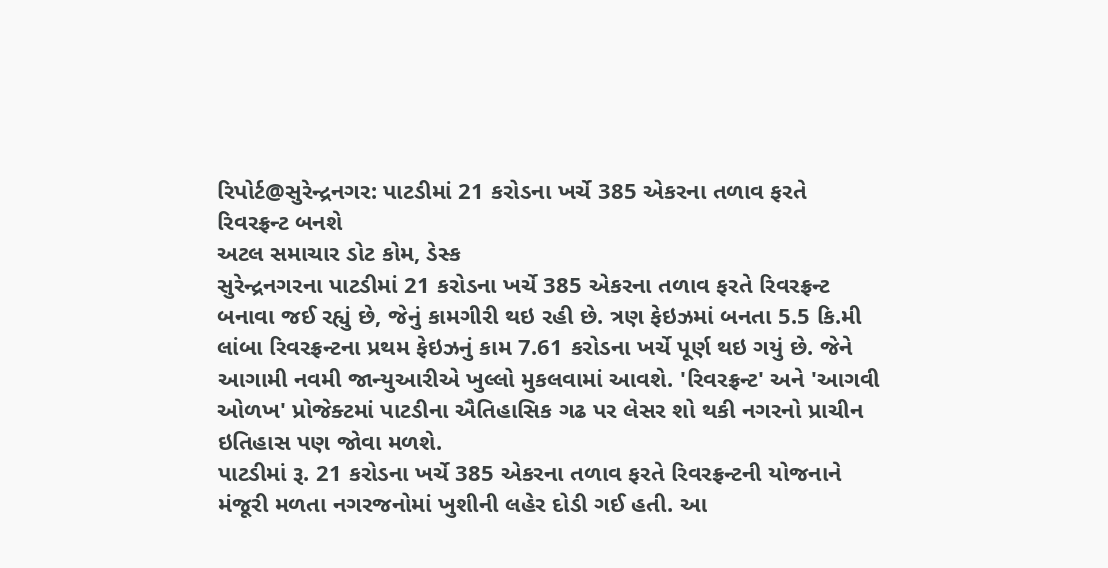રિપોર્ટ@સુરેન્દ્રનગર: પાટડીમાં 21 કરોડના ખર્ચે 385 એકરના તળાવ ફરતે રિવરફ્રન્ટ બનશે
અટલ સમાચાર ડોટ કોમ, ડેસ્ક
સુરેન્દ્રનગરના પાટડીમાં 21 કરોડના ખર્ચે 385 એકરના તળાવ ફરતે રિવરફ્રન્ટ બનાવા જઈ રહ્યું છે, જેનું કામગીરી થઇ રહી છે. ત્રણ ફેઇઝમાં બનતા 5.5 કિ.મી લાંબા રિવરફ્રન્ટના પ્રથમ ફેઇઝનું કામ 7.61 કરોડના ખર્ચે પૂર્ણ થઇ ગયું છે. જેને આગામી નવમી જાન્યુઆરીએ ખુલ્લો મુકલવામાં આવશે. 'રિવરફ્રન્ટ' અને 'આગવી ઓળખ' પ્રોજેક્ટમાં પાટડીના ઐતિહાસિક ગઢ પર લેસર શો થકી નગરનો પ્રાચીન ઇતિહાસ પણ જોવા મળશે.
પાટડીમાં રૂ. 21 કરોડના ખર્ચે 385 એકરના તળાવ ફરતે રિવરફ્રન્ટની યોજનાને મંજૂરી મળતા નગરજનોમાં ખુશીની લહેર દોડી ગઈ હતી. આ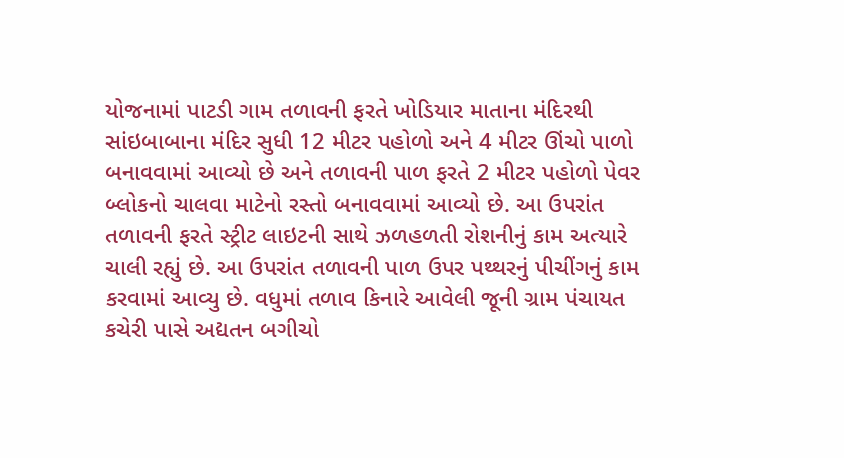યોજનામાં પાટડી ગામ તળાવની ફરતે ખોડિયાર માતાના મંદિરથી સાંઇબાબાના મંદિર સુધી 12 મીટર પહોળો અને 4 મીટર ઊંચો પાળો બનાવવામાં આવ્યો છે અને તળાવની પાળ ફરતે 2 મીટર પહોળો પેવર બ્લોકનો ચાલવા માટેનો રસ્તો બનાવવામાં આવ્યો છે. આ ઉપરાંત તળાવની ફરતે સ્ટ્રીટ લાઇટની સાથે ઝળહળતી રોશનીનું કામ અત્યારે ચાલી રહ્યું છે. આ ઉપરાંત તળાવની પાળ ઉપર પથ્થરનું પીચીંગનું કામ કરવામાં આવ્યુ છે. વધુમાં તળાવ કિનારે આવેલી જૂની ગ્રામ પંચાયત કચેરી પાસે અદ્યતન બગીચો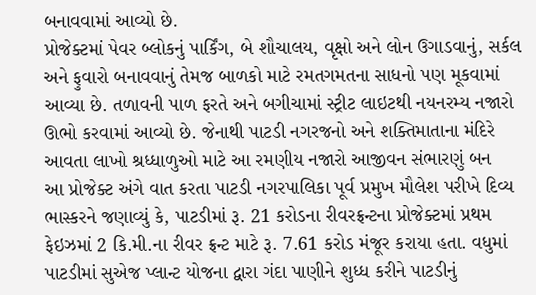બનાવવામાં આવ્યો છે.
પ્રોજેક્ટમાં પેવર બ્લોકનું પાર્કિંગ, બે શૌચાલય, વૃક્ષો અને લોન ઉગાડવાનું, સર્કલ અને ફુવારો બનાવવાનું તેમજ બાળકો માટે રમતગમતના સાધનો પણ મૂકવામાં આવ્યા છે. તળાવની પાળ ફરતે અને બગીચામાં સ્ટ્રીટ લાઇટથી નયનરમ્ય નજારો ઊભો કરવામાં આવ્યો છે. જેનાથી પાટડી નગરજનો અને શક્તિમાતાના મંદિરે આવતા લાખો શ્રધ્ધાળુઓ માટે આ રમણીય નજારો આજીવન સંભારણું બન
આ પ્રોજેક્ટ અંગે વાત કરતા પાટડી નગરપાલિકા પૂર્વ પ્રમુખ મૌલેશ પરીખે દિવ્ય ભાસ્કરને જણાવ્યું કે, પાટડીમાં રૂ. 21 કરોડના રીવરફ્રન્ટના પ્રોજેક્ટમાં પ્રથમ ફેઇઝમાં 2 કિ.મી.ના રીવર ફ્રન્ટ માટે રૂ. 7.61 કરોડ મંજૂર કરાયા હતા. વધુમાં પાટડીમાં સુએજ પ્લાન્ટ યોજના દ્વારા ગંદા પાણીને શુધ્ધ કરીને પાટડીનું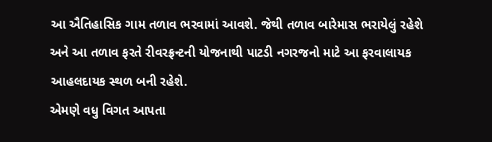આ ઐતિહાસિક ગામ તળાવ ભરવામાં આવશે. જેથી તળાવ બારેમાસ ભરાયેલું રહેશે અને આ તળાવ ફરતે રીવરફ્રન્ટની યોજનાથી પાટડી નગરજનો માટે આ ફરવાલાયક આહલદાયક સ્થળ બની રહેશે.
એમણે વધુ વિગત આપતા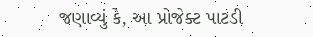જણાવ્યું કે, આ પ્રોજેક્ટ પાટડી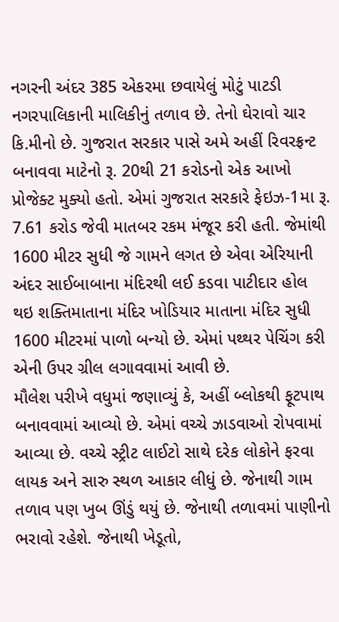નગરની અંદર 385 એકરમા છવાયેલું મોટું પાટડી નગરપાલિકાની માલિકીનું તળાવ છે. તેનો ઘેરાવો ચાર કિ.મીનો છે. ગુજરાત સરકાર પાસે અમે અહીં રિવરફ્રન્ટ બનાવવા માટેનો રૂ. 20થી 21 કરોડનો એક આખો પ્રોજેક્ટ મુક્યો હતો. એમાં ગુજરાત સરકારે ફેઇઝ-1મા રૂ. 7.61 કરોડ જેવી માતબર રકમ મંજૂર કરી હતી. જેમાંથી 1600 મીટર સુધી જે ગામને લગત છે એવા એરિયાની અંદર સાઈબાબાના મંદિરથી લઈ કડવા પાટીદાર હોલ થઇ શક્તિમાતાના મંદિર ખોડિયાર માતાના મંદિર સુધી 1600 મીટરમાં પાળો બન્યો છે. એમાં પથ્થર પેચિંગ કરી એની ઉપર ગ્રીલ લગાવવામાં આવી છે.
મૌલેશ પરીખે વધુમાં જણાવ્યું કે, અહીં બ્લોકથી ફૂટપાથ બનાવવામાં આવ્યો છે. એમાં વચ્ચે ઝાડવાઓ રોપવામાં આવ્યા છે. વચ્ચે સ્ટ્રીટ લાઈટો સાથે દરેક લોકોને ફરવા લાયક અને સારુ સ્થળ આકાર લીધું છે. જેનાથી ગામ તળાવ પણ ખુબ ઊંડું થયું છે. જેનાથી તળાવમાં પાણીનો ભરાવો રહેશે. જેનાથી ખેડૂતો,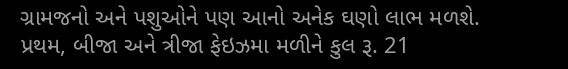ગ્રામજનો અને પશુઓને પણ આનો અનેક ઘણો લાભ મળશે. પ્રથમ, બીજા અને ત્રીજા ફેઇઝમા મળીને કુલ રૂ. 21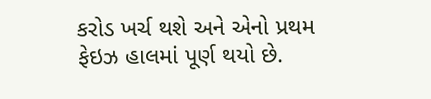કરોડ ખર્ચ થશે અને એનો પ્રથમ ફેઇઝ હાલમાં પૂર્ણ થયો છે.